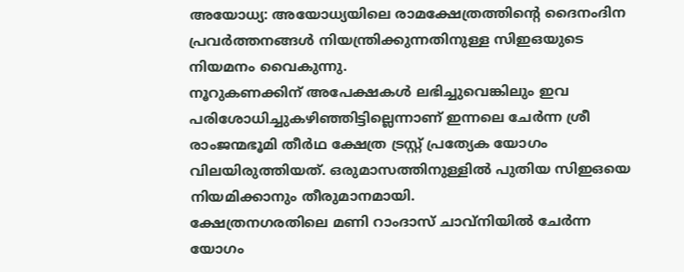അയോധ്യ: അയോധ്യയിലെ രാമക്ഷേത്രത്തിന്റെ ദൈനംദിന പ്രവർത്തനങ്ങൾ നിയന്ത്രിക്കുന്നതിനുള്ള സിഇഒയുടെ നിയമനം വൈകുന്നു.
നൂറുകണക്കിന് അപേക്ഷകൾ ലഭിച്ചുവെങ്കിലും ഇവ പരിശോധിച്ചുകഴിഞ്ഞിട്ടില്ലെന്നാണ് ഇന്നലെ ചേർന്ന ശ്രീ രാംജന്മഭൂമി തീർഥ ക്ഷേത്ര ട്രസ്റ്റ് പ്രത്യേക യോഗം വിലയിരുത്തിയത്. ഒരുമാസത്തിനുള്ളിൽ പുതിയ സിഇഒയെ നിയമിക്കാനും തീരുമാനമായി.
ക്ഷേത്രനഗരതിലെ മണി റാംദാസ് ചാവ്നിയിൽ ചേർന്ന യോഗം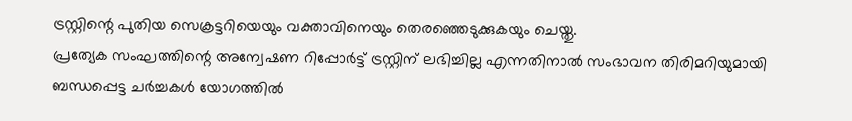ട്രസ്റ്റിന്റെ പുതിയ സെക്രട്ടറിയെയും വക്താവിനെയും തെരഞ്ഞെടുക്കുകയും ചെയ്തു.
പ്രത്യേക സംഘത്തിന്റെ അന്വേഷണ റിപ്പോർട്ട് ട്രസ്റ്റിന് ലഭിച്ചില്ല എന്നതിനാൽ സംഭാവന തിരിമറിയുമായി ബന്ധപ്പെട്ട ചർച്ചകൾ യോഗത്തിൽ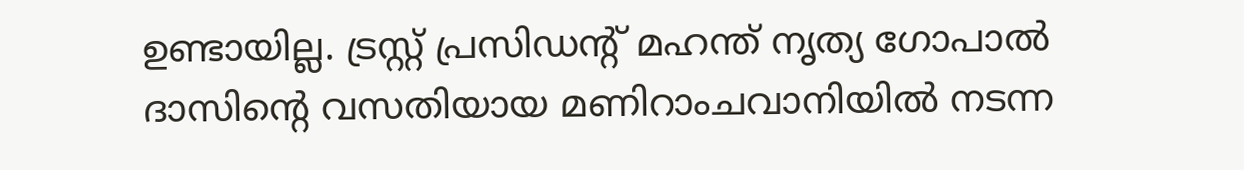ഉണ്ടായില്ല. ട്രസ്റ്റ് പ്രസിഡന്റ് മഹന്ത് നൃത്യ ഗോപാൽ ദാസിന്റെ വസതിയായ മണിറാംചവാനിയിൽ നടന്ന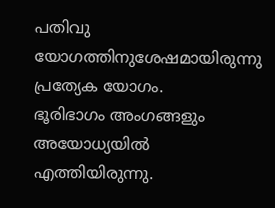പതിവു യോഗത്തിനുശേഷമായിരുന്നു പ്രത്യേക യോഗം.
ഭൂരിഭാഗം അംഗങ്ങളും അയോധ്യയിൽ എത്തിയിരുന്നു.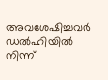അവശേഷിച്ചവർ ഡൽഹിയിൽ നിന്ന്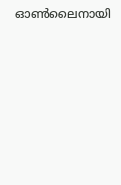ഓൺലൈനായി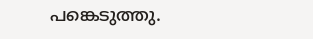പങ്കെടുത്തു.